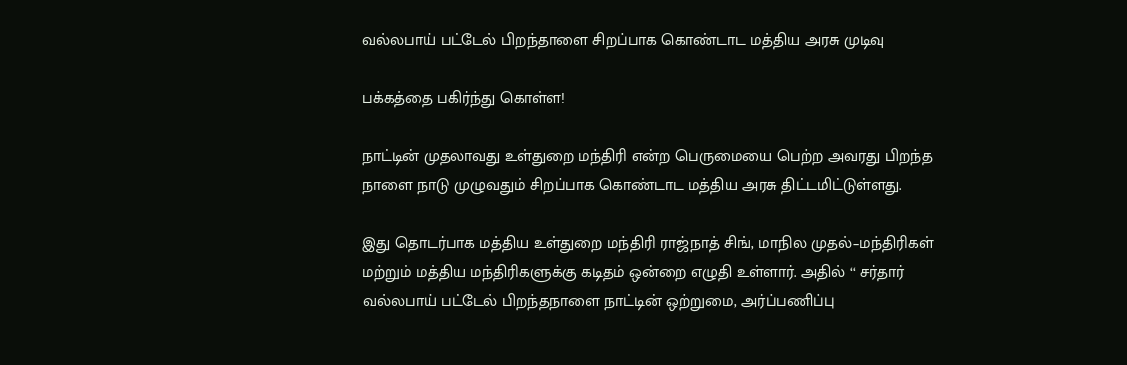வல்லபாய் பட்டேல் பிறந்தாளை சிறப்பாக கொண்டாட மத்திய அரசு முடிவு

பக்கத்தை பகிர்ந்து கொள்ள!

நாட்டின் முதலாவது உள்துறை மந்திரி என்ற பெருமையை பெற்ற அவரது பிறந்த நாளை நாடு முழுவதும் சிறப்பாக கொண்டாட மத்திய அரசு திட்டமிட்டுள்ளது.

இது தொடர்பாக மத்திய உள்துறை மந்திரி ராஜ்நாத் சிங், மாநில முதல்–மந்திரிகள் மற்றும் மத்திய மந்திரிகளுக்கு கடிதம் ஒன்றை எழுதி உள்ளார். அதில் ‘‘ சர்தார் வல்லபாய் பட்டேல் பிறந்தநாளை நாட்டின் ஒற்றுமை, அர்ப்பணிப்பு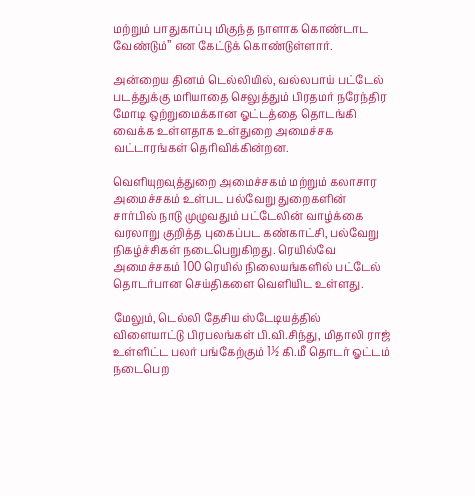மற்றும் பாதுகாப்பு மிகுந்த நாளாக கொண்டாட வேண்டும்’’ என கேட்டுக் கொண்டுள்ளார்.

அன்றைய தினம் டெல்லியில், வல்லபாய் பட்டேல் படத்துக்கு மரியாதை செலுத்தும் பிரதமர் நரேந்திர மோடி ஒற்றுமைக்கான ஓட்டத்தை தொடங்கி வைக்க உள்ளதாக உள்துறை அமைச்சக வட்டாரங்கள் தெரிவிக்கின்றன.

வெளியுறவுத்துறை அமைச்சகம் மற்றும் கலாசார அமைச்சகம் உள்பட பல்வேறு துறைகளின் சார்பில் நாடு முழுவதும் பட்டேலின் வாழ்க்கை வரலாறு குறித்த புகைப்பட கண்காட்சி, பல்வேறு நிகழ்ச்சிகள் நடைபெறுகிறது. ரெயில்வே அமைச்சகம் 100 ரெயில் நிலையங்களில் பட்டேல் தொடர்பான செய்திகளை வெளியிட உள்ளது.

மேலும், டெல்லி தேசிய ஸ்டேடியத்தில் விளையாட்டு பிரபலங்கள் பி.வி.சிந்து, மிதாலி ராஜ் உள்ளிட்ட பலர் பங்கேற்கும் 1½ கி.மீ தொடர் ஓட்டம் நடைபெற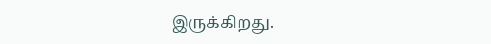இருக்கிறது.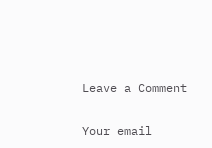Leave a Comment

Your email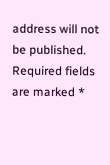address will not be published. Required fields are marked *